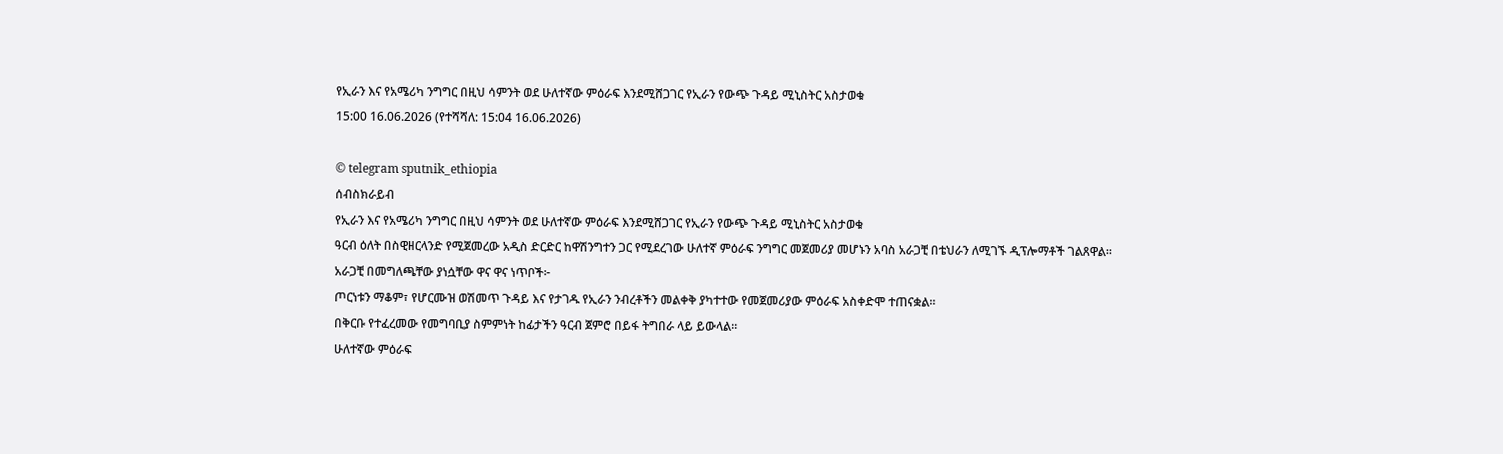የኢራን እና የአሜሪካ ንግግር በዚህ ሳምንት ወደ ሁለተኛው ምዕራፍ እንደሚሸጋገር የኢራን የውጭ ጉዳይ ሚኒስትር አስታወቁ
15:00 16.06.2026 (የተሻሻለ: 15:04 16.06.2026)

© telegram sputnik_ethiopia
ሰብስክራይብ
የኢራን እና የአሜሪካ ንግግር በዚህ ሳምንት ወደ ሁለተኛው ምዕራፍ እንደሚሸጋገር የኢራን የውጭ ጉዳይ ሚኒስትር አስታወቁ
ዓርብ ዕለት በስዊዘርላንድ የሚጀመረው አዲስ ድርድር ከዋሽንግተን ጋር የሚደረገው ሁለተኛ ምዕራፍ ንግግር መጀመሪያ መሆኑን አባስ አራጋቺ በቴህራን ለሚገኙ ዲፕሎማቶች ገልጸዋል።
አራጋቺ በመግለጫቸው ያነሷቸው ዋና ዋና ነጥቦች፦
ጦርነቱን ማቆም፣ የሆርሙዝ ወሽመጥ ጉዳይ እና የታገዱ የኢራን ንብረቶችን መልቀቅ ያካተተው የመጀመሪያው ምዕራፍ አስቀድሞ ተጠናቋል።
በቅርቡ የተፈረመው የመግባቢያ ስምምነት ከፊታችን ዓርብ ጀምሮ በይፋ ትግበራ ላይ ይውላል።
ሁለተኛው ምዕራፍ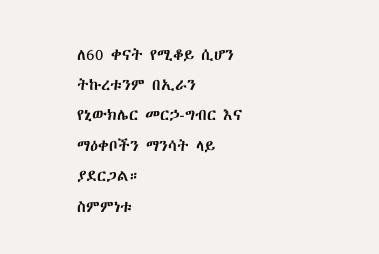ለ60 ቀናት የሚቆይ ሲሆን ትኩረቱንም በኢራን የኒውክሌር መርኃ-ግብር እና ማዕቀቦችን ማንሳት ላይ ያደርጋል።
ስምምነቱ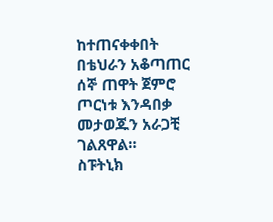ከተጠናቀቀበት በቴህራን አቆጣጠር ሰኞ ጠዋት ጀምሮ ጦርነቱ እንዳበቃ መታወጁን አራጋቺ ገልጸዋል።
ስፑትኒክ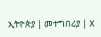ኢትዮጵያ | መተግበሪያ | X